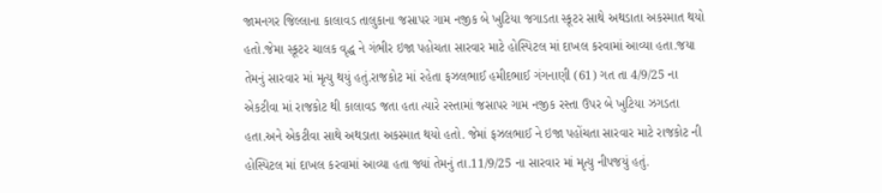જામનગર જિલ્લાના કાલાવડ તાલુકાના જસાપર ગામ નજીક બે ખુટિયા જગાડતા સ્કૂટર સાથે અથડાતા અકસ્માત થયો હતો.જેમા સ્કૂટર ચાલક વૃદ્ધ ને ગંભીર ઇજા પહોચતા સારવાર માટે હોસ્પિટલ માં દાખલ કરવામાં આવ્યા હતા.જયા તેમનું સારવાર માં મૃત્યુ થયું હતું.રાજકોટ માં રહેતા ફઝલભાઈ હમીદભાઈ ગંગનાણી (61) ગત તા 4/9/25 ના એકટીવા માં રાજકોટ થી કાલાવડ જતા હતા ત્યારે રસ્તામાં જસાપર ગામ નજીક રસ્તા ઉપર બે ખુટિયા ઝગડતા હતા.અને એકટીવા સાથે અથડાતા અકસ્માત થયો હતો. જેમાં ફઝલભાઈ ને ઇજા પહોંચતા સારવાર માટે રાજકોટ ની હોસ્પિટલ માં દાખલ કરવામાં આવ્યા હતા જ્યાં તેમનું તા.11/9/25 ના સારવાર માં મૃત્યુ નીપજયું હતું.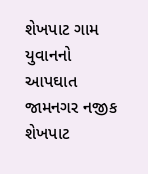શેખપાટ ગામ યુવાનનો આપઘાત
જામનગર નજીક શેખપાટ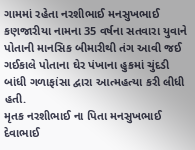ગામમાં રહેતા નરશીભાઈ મનસુખભાઈ કણજારીયા નામના 35 વર્ષના સતવારા યુવાને પોતાની માનસિક બીમારીથી તંગ આવી જઈ ગઈકાલે પોતાના ઘેર પંખાના હુકમાં ચુંદડી બાંધી ગળાફાંસા દ્વારા આત્મહત્યા કરી લીધી હતી.
મૃતક નરશીભાઈ ના પિતા મનસુખભાઈ દેવાભાઈ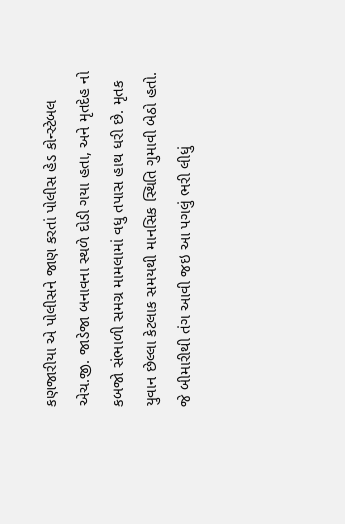કણજારીયા એ પોલીસને જાણ કરતાં પોલીસ હેડ કોન્સ્ટેબલ એચ.જી. જાડેજા બનાવના સ્થળે દોડી ગયા હતા, અને મૃતદેહ નો કબજો સંભાળી સમગ્ર મામલામાં વધુ તપાસ હાથ ધરી છે. મૃતક યુવાન છેલ્લા કેટલાક સમયથી માનસિક સ્થિતિ ગુમાવી બેઠો હતો. જે બીમારીથી તંગ આવી જઇ આ પગલું ભરી લીધું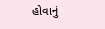હોવાનું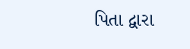પિતા દ્વારા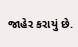જાહેર કરાયું છે.